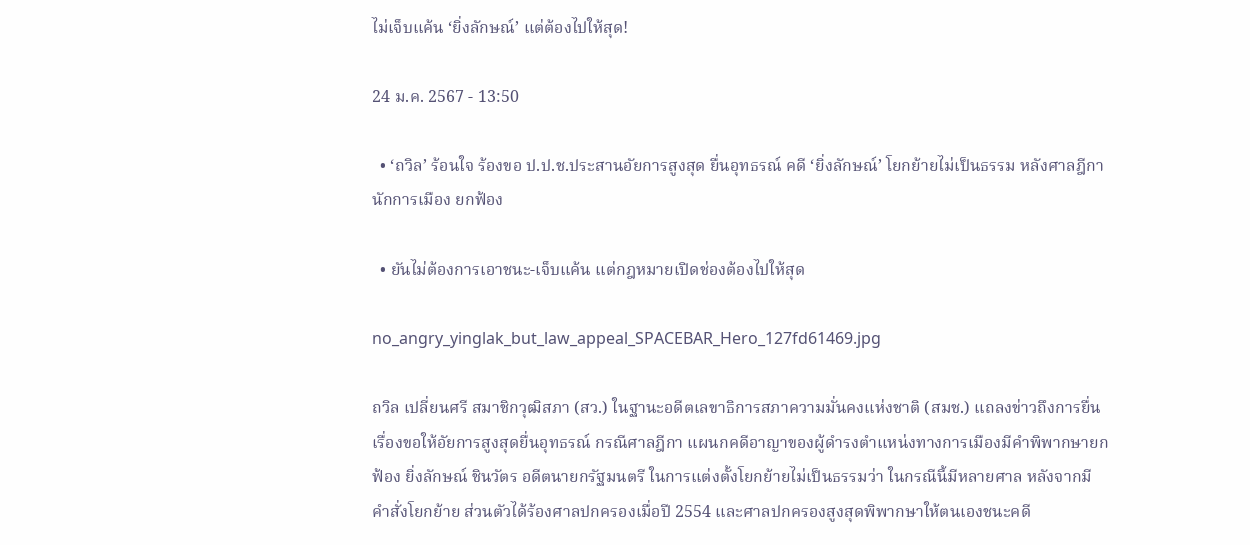ไม่เจ็บแค้น ‘ยิ่งลักษณ์’ แต่ต้องไปให้สุด!

24 ม.ค. 2567 - 13:50

  • ‘ถวิล’ ร้อนใจ ร้องขอ ป.ป.ช.ประสานอัยการสูงสุด ยื่นอุทธรณ์ คดี ‘ยิ่งลักษณ์’ โยกย้ายไม่เป็นธรรม หลังศาลฎีกานักการเมือง ยกฟ้อง

  • ยันไม่ต้องการเอาชนะ-เจ็บแค้น แต่กฎหมายเปิดช่องต้องไปให้สุด

no_angry_yinglak_but_law_appeal_SPACEBAR_Hero_127fd61469.jpg

ถวิล เปลี่ยนศรี สมาชิกวุฒิสภา (สว.) ในฐานะอดีตเลขาธิการสภาความมั่นคงแห่งชาติ (สมช.) แถลงข่าวถึงการยื่นเรื่องขอให้อัยการสูงสุดยื่นอุทธรณ์ กรณีศาลฎีกา แผนกคดีอาญาของผู้ดำรงตำแหน่งทางการเมืองมีคำพิพากษายกฟ้อง ยิ่งลักษณ์ ชินวัตร อดีตนายกรัฐมนตรี ในการแต่งตั้งโยกย้ายไม่เป็นธรรมว่า ในกรณีนี้มีหลายศาล หลังจากมีคำสั่งโยกย้าย ส่วนตัวได้ร้องศาลปกครองเมื่อปี 2554 และศาลปกครองสูงสุดพิพากษาให้ตนเองชนะคดี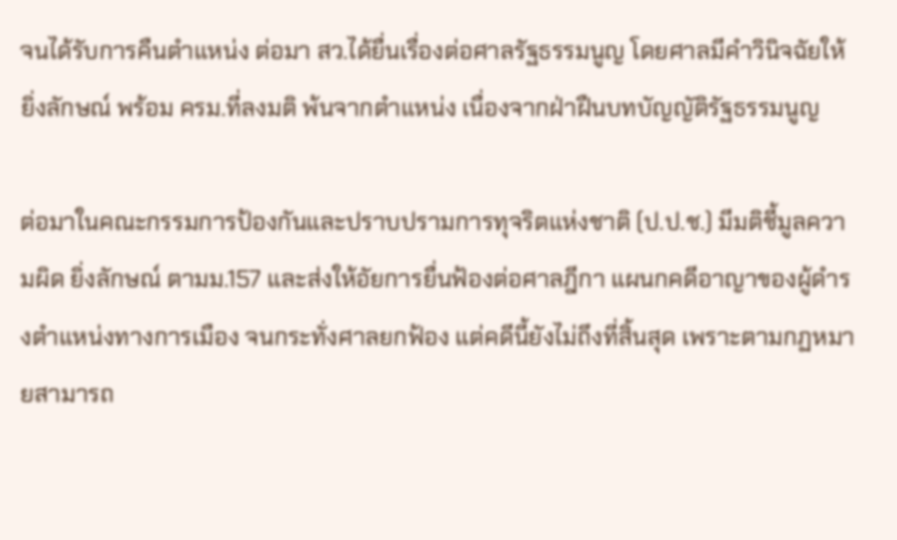จนได้รับการคืนตำแหน่ง ต่อมา สว.ได้ยื่นเรื่องต่อศาลรัฐธรรมนูญ โดยศาลมีคำวินิจฉัยให้ ยิ่งลักษณ์ พร้อม ครม.ที่ลงมติ พ้นจากตำแหน่ง เนื่องจากฝ่าฝืนบทบัญญัติรัฐธรรมนูญ

ต่อมาในคณะกรรมการป้องกันและปราบปรามการทุจริตแห่งชาติ (ป.ป.ช.) มีมติชี้มูลความผิด ยิ่งลักษณ์ ตามม.157 และส่งให้อัยการยื่นฟ้องต่อศาลฎีกา แผนกคดีอาญาของผู้ดำรงตำแหน่งทางการเมือง จนกระทั่งศาลยกฟ้อง แต่คดีนี้ยังไม่ถึงที่สิ้นสุด เพราะตามกฏหมายสามารถ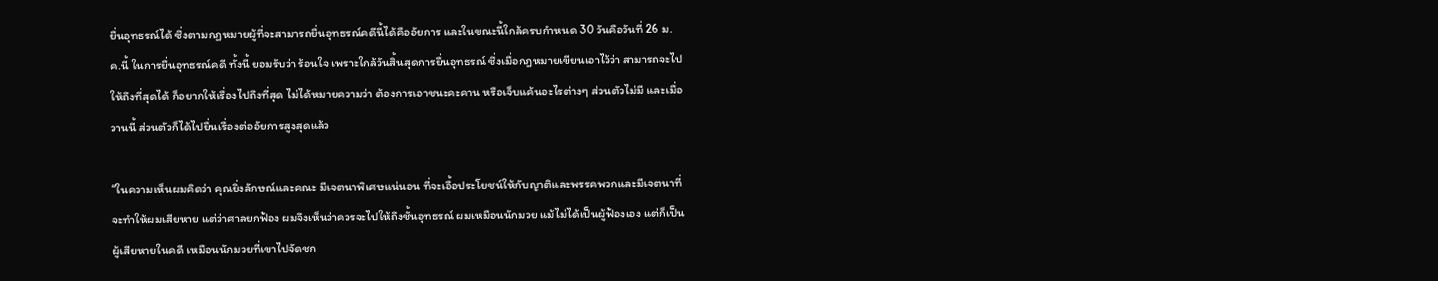ยื่นอุทธรณ์ได้ ซึ่งตามกฏหมายผู้ที่จะสามารถยื่นอุทธรณ์คดีนี้ได้คืออัยการ และในขณะนี้ใกล้ครบกำหนด 30 วันคือวันที่ 26 ม.ค.นี้ ในการยื่นอุทธรณ์คดี ทั้งนี้ ยอมรับว่า ร้อนใจ เพราะใกล้วันสิ้นสุดการยื่นอุทธรณ์ ซึ่งเมื่อกฎหมายเขียนเอาไว้ว่า สามารถจะไปให้ถึงที่สุดได้ ก็อยากให้เรื่องไปถึงที่สุด ไม่ได้หมายความว่า ต้องการเอาชนะคะคาน หรือเจ็บแค้นอะไรต่างๆ ส่วนตัวไม่มี และเมื่อวานนี้ ส่วนตัวก็ได้ไปยื่นเรื่องต่ออัยการสูงสุดแล้ว

“ในความเห็นผมคิดว่า คุณยิ่งลักษณ์และคณะ มีเจตนาพิเศษแน่นอน ที่จะเอื้อประโยชน์ให้กับญาติและพรรคพวกและมีเจตนาที่จะทำให้ผมเสียหาย แต่ว่าศาลยกฟ้อง ผมจึงเห็นว่าควรจะไปให้ถึงชั้นอุทธรณ์ ผมเหมือนนักมวย แม้ไม่ได้เป็นผู้ฟ้องเอง แต่ก็เป็นผู้เสียหายในคดี เหมือนนักมวยที่เขาไปจัดชก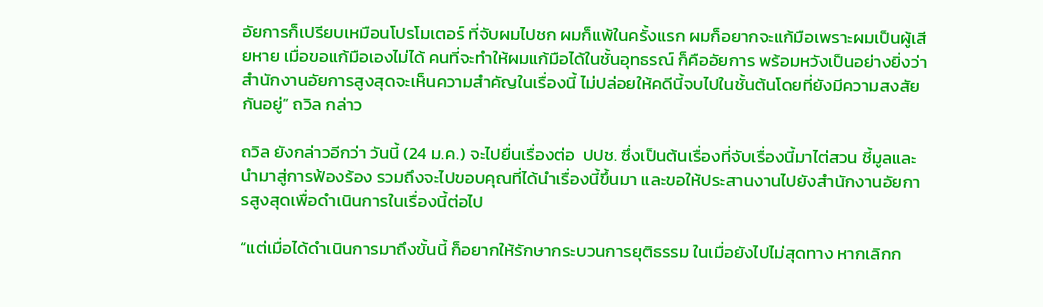อัยการก็เปรียบเหมือนโปรโมเตอร์ ที่จับผมไปชก ผมก็แพ้ในครั้งแรก ผมก็อยากจะแก้มือเพราะผมเป็นผู้เสียหาย เมื่อขอแก้มือเองไม่ได้ คนที่จะทำให้ผมแก้มือได้ในชั้นอุทธรณ์ ก็คืออัยการ พร้อมหวังเป็นอย่างยิ่งว่า สำนักงานอัยการสูงสุดจะเห็นความสำคัญในเรื่องนี้ ไม่ปล่อยให้คดีนี้จบไปในชั้นต้นโดยที่ยังมีความสงสัยกันอยู่” ถวิล กล่าว

ถวิล ยังกล่าวอีกว่า วันนี้ (24 ม.ค.) จะไปยื่นเรื่องต่อ  ปปช. ซึ่งเป็นต้นเรื่องที่จับเรื่องนี้มาไต่สวน ชี้มูลและนำมาสู่การฟ้องร้อง รวมถึงจะไปขอบคุณที่ได้นำเรื่องนี้ขึ้นมา และขอให้ประสานงานไปยังสำนักงานอัยการสูงสุดเพื่อดำเนินการในเรื่องนี้ต่อไป

“แต่เมื่อได้ดำเนินการมาถึงขั้นนี้ ก็อยากให้รักษากระบวนการยุติธรรม ในเมื่อยังไปไม่สุดทาง หากเลิกก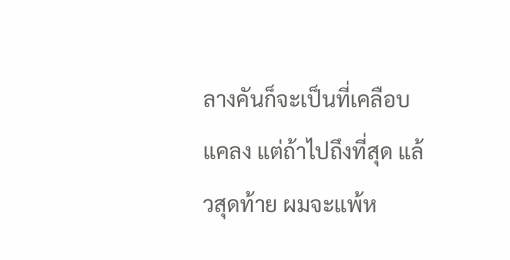ลางคันก็จะเป็นที่เคลือบแคลง แต่ถ้าไปถึงที่สุด แล้วสุดท้าย ผมจะแพ้ห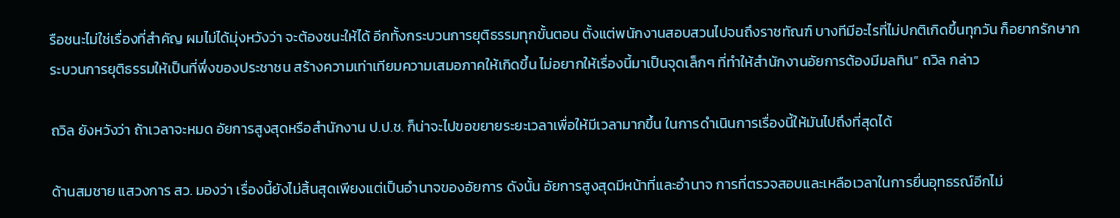รือชนะไม่ใช่เรื่องที่สำคัญ ผมไม่ได้มุ่งหวังว่า จะต้องชนะให้ได้ อีกทั้งกระบวนการยุติธรรมทุกขั้นตอน ตั้งแต่พนักงานสอบสวนไปจนถึงราชทัณฑ์ บางทีมีอะไรที่ไม่ปกติเกิดขึ้นทุกวัน ก็อยากรักษากระบวนการยุติธรรมให้เป็นที่พึ่งของประชาชน สร้างความเท่าเทียมความเสมอภาคให้เกิดขึ้น ไม่อยากให้เรื่องนี้มาเป็นจุดเล็กๆ ที่ทำให้สำนักงานอัยการต้องมีมลทิน” ถวิล กล่าว

ถวิล ยังหวังว่า ถ้าเวลาจะหมด อัยการสูงสุดหรือสำนักงาน ป.ป.ช. ก็น่าจะไปขอขยายระยะเวลาเพื่อให้มีเวลามากขึ้น ในการดำเนินการเรื่องนี้ให้มันไปถึงที่สุดได้

ด้านสมชาย แสวงการ สว. มองว่า เรื่องนี้ยังไม่สิ้นสุดเพียงแต่เป็นอำนาจของอัยการ ดังนั้น อัยการสูงสุดมีหน้าที่และอำนาจ การที่ตรวจสอบและเหลือเวลาในการยื่นอุทธรณ์อีกไม่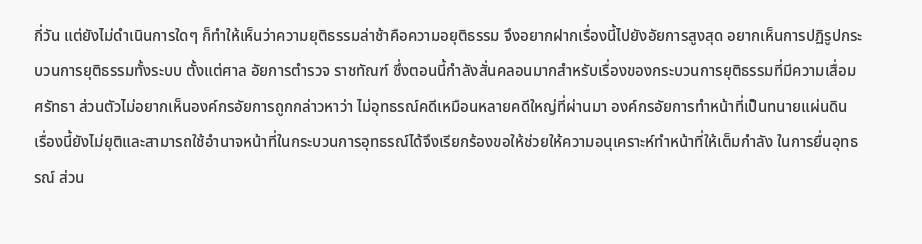กี่วัน แต่ยังไม่ดำเนินการใดๆ ก็ทำให้เห็นว่าความยุติธรรมล่าช้าคือความอยุติธรรม จึงอยากฝากเรื่องนี้ไปยังอัยการสูงสุด อยากเห็นการปฏิรูปกระบวนการยุติธรรมทั้งระบบ ตั้งแต่ศาล อัยการตำรวจ ราชทัณฑ์ ซึ่งตอนนี้กำลังสั่นคลอนมากสำหรับเรื่องของกระบวนการยุติธรรมที่มีความเสื่อมศรัทธา ส่วนตัวไม่อยากเห็นองค์กรอัยการถูกกล่าวหาว่า ไม่อุทธรณ์คดีเหมือนหลายคดีใหญ่ที่ผ่านมา องค์กรอัยการทำหน้าที่เป็นทนายแผ่นดิน เรื่องนี้ยังไม่ยุติและสามารถใช้อำนาจหน้าที่ในกระบวนการอุทธรณ์ได้จึงเรียกร้องขอให้ช่วยให้ความอนุเคราะห์ทำหน้าที่ให้เต็มกำลัง ในการยื่นอุทธรณ์ ส่วน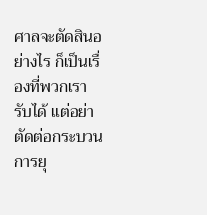ศาลจะตัดสินอย่างไร ก็เป็นเรื่องที่พวกเรารับได้ แต่อย่าตัดต่อกระบวนการยุ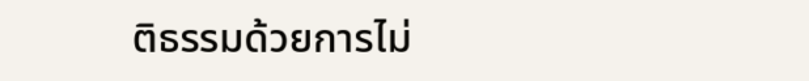ติธรรมด้วยการไม่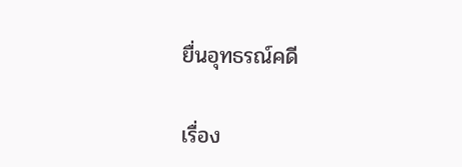ยื่นอุทธรณ์คดี

เรื่อง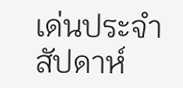เด่นประจำสัปดาห์